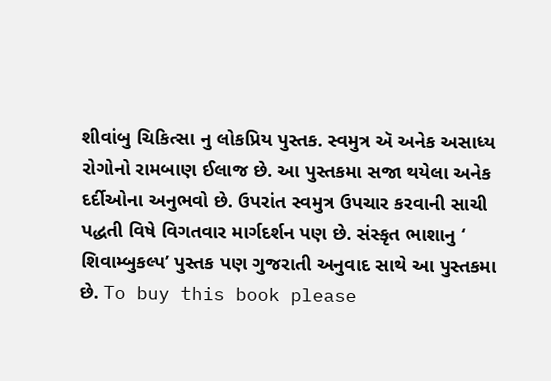શીવાંબુ ચિકિત્સા નુ લોકપ્રિય પુસ્તક. સ્વમુત્ર ઍ અનેક અસાધ્ય રોગોનો રામબાણ ઈલાજ છે. આ પુસ્તકમા સજા થયેલા અનેક દર્દીઓના અનુભવો છે. ઉપરાંત સ્વમુત્ર ઉપચાર કરવાની સાચી પદ્ધતી વિષે વિગતવાર માર્ગદર્શન પણ છે. સંસ્કૃત ભાશાનુ ‘ શિવામ્બુકલ્પ’ પુસ્તક પણ ગુજરાતી અનુવાદ સાથે આ પુસ્તકમા છે. To buy this book please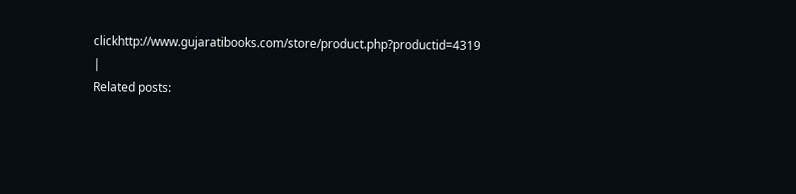clickhttp://www.gujaratibooks.com/store/product.php?productid=4319 |
Related posts: